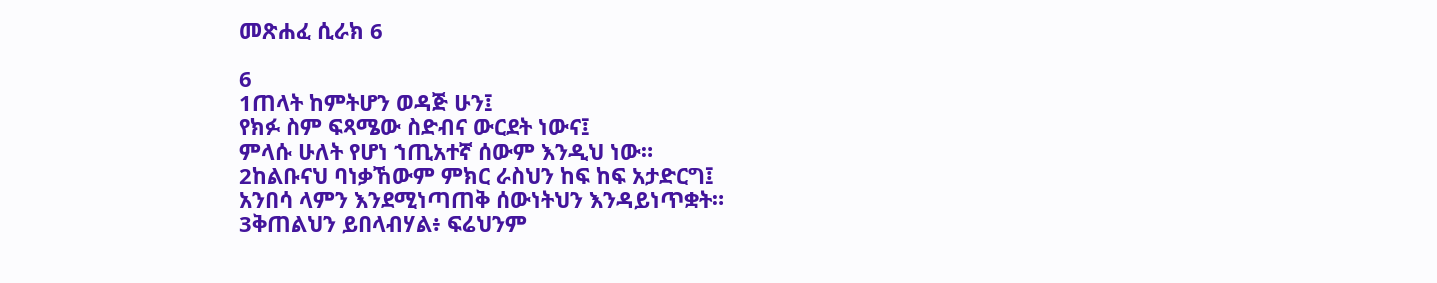መጽሐፈ ሲራክ 6

6
1ጠላት ከምትሆን ወዳጅ ሁን፤
የክፉ ስም ፍጻሜው ስድብና ውርደት ነውና፤
ምላሱ ሁለት የሆነ ኀጢአተኛ ሰውም እንዲህ ነው።
2ከልቡናህ ባነቃኸውም ምክር ራስህን ከፍ ከፍ አታድርግ፤
አንበሳ ላምን እንደሚነጣጠቅ ሰውነትህን እንዳይነጥቋት።
3ቅጠልህን ይበላብሃል፥ ፍሬህንም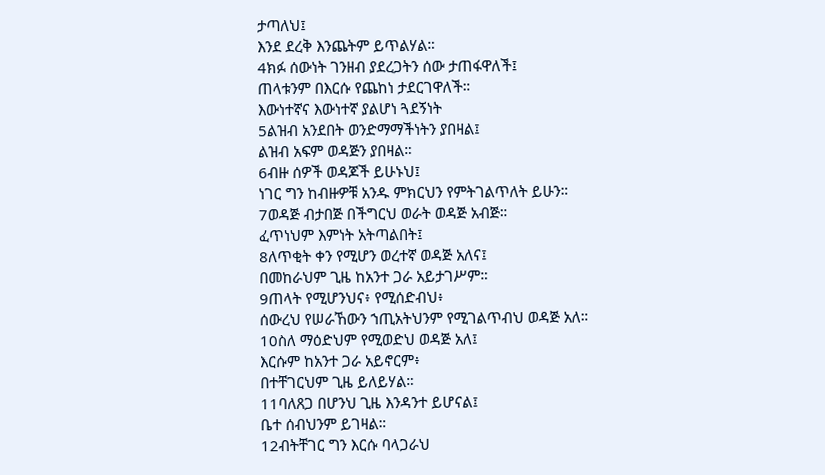ታጣለህ፤
እንደ ደረቅ እንጨትም ይጥልሃል።
4ክፉ ሰውነት ገንዘብ ያደረጋትን ሰው ታጠፋዋለች፤
ጠላቱንም በእርሱ የጨከነ ታደርገዋለች።
እውነተኛና እውነተኛ ያልሆነ ጓደኝነት
5ልዝብ አንደበት ወንድማማችነትን ያበዛል፤
ልዝብ አፍም ወዳጅን ያበዛል።
6ብዙ ሰዎች ወዳጆች ይሁኑህ፤
ነገር ግን ከብዙዎቹ አንዱ ምክርህን የምትገልጥለት ይሁን።
7ወዳጅ ብታበጅ በችግርህ ወራት ወዳጅ አብጅ።
ፈጥነህም እምነት አትጣልበት፤
8ለጥቂት ቀን የሚሆን ወረተኛ ወዳጅ አለና፤
በመከራህም ጊዜ ከአንተ ጋራ አይታገሥም።
9ጠላት የሚሆንህና፥ የሚሰድብህ፥
ሰውረህ የሠራኸውን ኀጢአትህንም የሚገልጥብህ ወዳጅ አለ።
10ስለ ማዕድህም የሚወድህ ወዳጅ አለ፤
እርሱም ከአንተ ጋራ አይኖርም፥
በተቸገርህም ጊዜ ይለይሃል።
11ባለጸጋ በሆንህ ጊዜ እንዳንተ ይሆናል፤
ቤተ ሰብህንም ይገዛል።
12ብትቸገር ግን እርሱ ባላጋራህ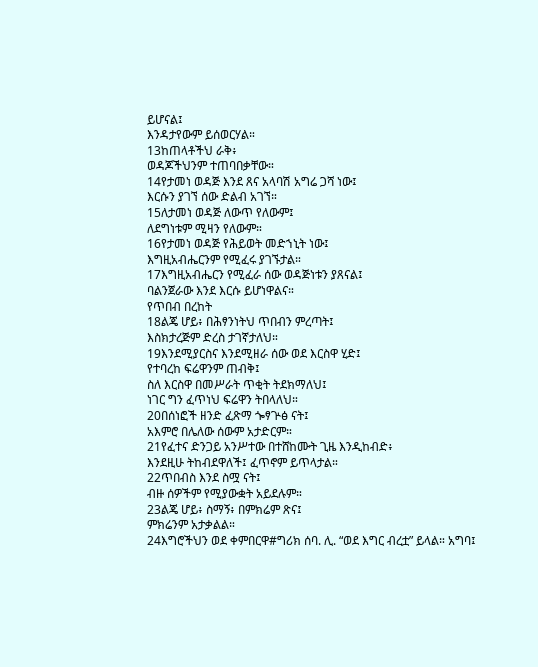ይሆናል፤
እንዳታየውም ይሰወርሃል።
13ከጠላቶችህ ራቅ፥
ወዳጆችህንም ተጠባበቃቸው።
14የታመነ ወዳጅ እንደ ጸና አላባሽ አግሬ ጋሻ ነው፤
እርሱን ያገኘ ሰው ድልብ አገኘ።
15ለታመነ ወዳጅ ለውጥ የለውም፤
ለደግነቱም ሚዛን የለውም።
16የታመነ ወዳጅ የሕይወት መድኀኒት ነው፤
እግዚአብሔርንም የሚፈሩ ያገኙታል።
17እግዚአብሔርን የሚፈራ ሰው ወዳጅነቱን ያጸናል፤
ባልንጀራው እንደ እርሱ ይሆነዋልና።
የጥበብ በረከት
18ልጄ ሆይ፥ በሕፃንነትህ ጥበብን ምረጣት፤
እስክታረጅም ድረስ ታገኛታለህ።
19እንደሚያርስና እንደሚዘራ ሰው ወደ እርስዋ ሂድ፤
የተባረከ ፍሬዋንም ጠብቅ፤
ስለ እርስዋ በመሥራት ጥቂት ትደክማለህ፤
ነገር ግን ፈጥነህ ፍሬዋን ትበላለህ።
20በሰነፎች ዘንድ ፈጽማ ጐፃጕፅ ናት፤
አእምሮ በሌለው ሰውም አታድርም።
21የፈተና ድንጋይ አንሥተው በተሸከሙት ጊዜ እንዲከብድ፥
እንደዚሁ ትከብደዋለች፤ ፈጥኖም ይጥላታል።
22ጥበብስ እንደ ስሟ ናት፤
ብዙ ሰዎችም የሚያውቋት አይደሉም።
23ልጄ ሆይ፥ ስማኝ፥ በምክሬም ጽና፤
ምክሬንም አታቃልል።
24እግሮችህን ወደ ቀምበርዋ#ግሪክ ሰባ. ሊ. “ወደ እግር ብረቷ” ይላል። አግባ፤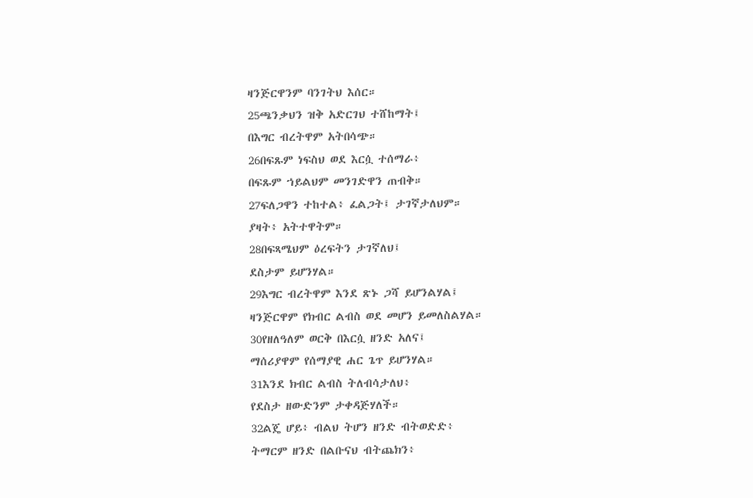ዛንጅርዋንም ባንገትህ እሰር።
25ጫንቃህን ዝቅ አድርገህ ተሸከማት፤
በእግር ብረትዋም አትበሳጭ።
26በፍጹም ነፍስህ ወደ እርሷ ተሰማራ፥
በፍጹም ኀይልህም መንገድዋን ጠብቅ።
27ፍለጋዋን ተከተል፥ ፈልጋት፤ ታገኛታለህም።
ያዛት፥ አትተዋትም።
28በፍጻሜህም ዕረፍትን ታገኛለህ፤
ደስታም ይሆንሃል።
29እግር ብረትዋም እንደ ጽኑ ጋሻ ይሆንልሃል፤
ዛንጅርዋም የክብር ልብስ ወደ መሆን ይመለስልሃል።
30የዘለዓለም ወርቅ በእርሷ ዘንድ አለና፤
ማሰሪያዋም የሰማያዊ ሐር ጌጥ ይሆንሃል።
31እንደ ክብር ልብስ ትለብሳታለህ፥
የደስታ ዘውድንም ታቀዳጅሃለች።
32ልጄ ሆይ፥ ብልህ ትሆን ዘንድ ብትወድድ፥
ትማርም ዘንድ በልቡናህ ብትጨክን፥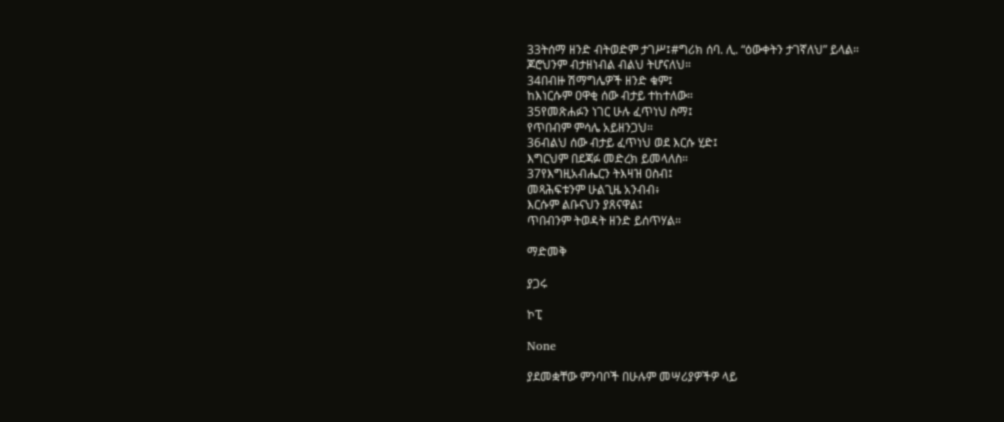33ትሰማ ዘንድ ብትወድም ታገሥ፤#ግሪክ ሰባ. ሊ. “ዕውቀትን ታገኛለህ” ይላል።
ጆሮህንም ብታዘነብል ብልህ ትሆናለህ።
34በብዙ ሽማግሌዎች ዘንድ ቁም፤
ከእነርሱም ዐዋቂ ሰው ብታይ ተከተለው።
35የመጽሐፉን ነገር ሁሉ ፈጥነህ ስማ፤
የጥበብም ምሳሌ አይዘንጋህ።
36ብልህ ሰው ብታይ ፈጥነህ ወደ እርሱ ሂድ፤
እግርህም በደጃፉ መድረክ ይመላለስ።
37የእግዚአብሔርን ትእዛዝ ዐስብ፤
መጻሕፍቱንም ሁልጊዜ አንብብ፥
እርሱም ልቡናህን ያጸናዋል፤
ጥበብንም ትወዳት ዘንድ ይሰጥሃል።

ማድመቅ

ያጋሩ

ኮፒ

None

ያደመቋቸው ምንባቦች በሁሉም መሣሪያዎችዎ ላይ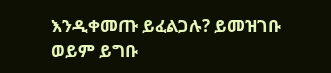እንዲቀመጡ ይፈልጋሉ? ይመዝገቡ ወይም ይግቡ